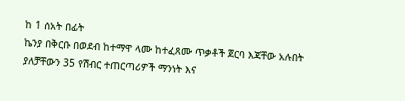ከ 1 ሰአት በፊት
ኬንያ በቅርቡ በወደብ ከተማዋ ላሙ ከተፈጸሙ ጥቃቶች ጀርባ እጃቸው አሉበት ያለቻቸውን 35 የሽብር ተጠርጣሪዎች ማንነት እና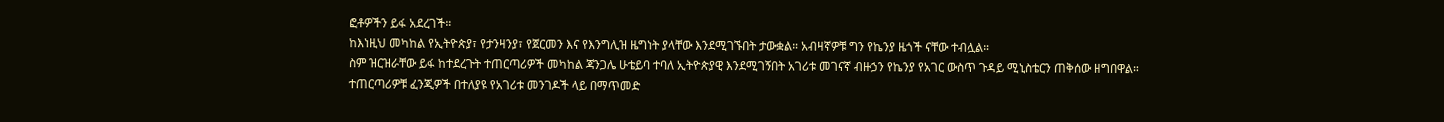ፎቶዎችን ይፋ አደረገች።
ከእነዚህ መካከል የኢትዮጵያ፣ የታንዛንያ፣ የጀርመን እና የእንግሊዝ ዜግነት ያላቸው እንደሚገኙበት ታውቋል። አብዛኛዎቹ ግን የኬንያ ዜጎች ናቸው ተብሏል።
ስም ዝርዝራቸው ይፋ ከተደረጉት ተጠርጣሪዎች መካከል ጃንጋሌ ሁቴይባ ተባለ ኢትዮጵያዊ እንደሚገኝበት አገሪቱ መገናኛ ብዙኃን የኬንያ የአገር ውስጥ ጉዳይ ሚኒስቴርን ጠቅሰው ዘግበዋል።
ተጠርጣሪዎቹ ፈንጂዎች በተለያዩ የአገሪቱ መንገዶች ላይ በማጥመድ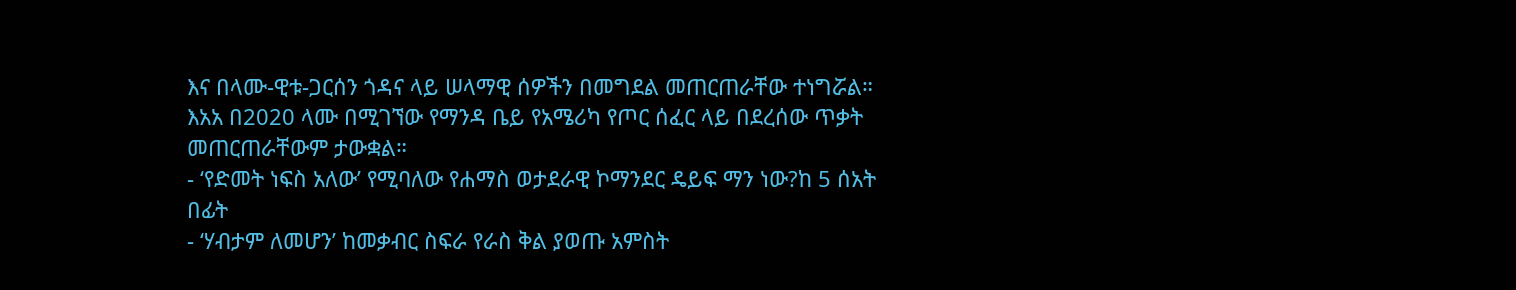እና በላሙ-ዊቱ-ጋርሰን ጎዳና ላይ ሠላማዊ ሰዎችን በመግደል መጠርጠራቸው ተነግሯል።
እአአ በ2020 ላሙ በሚገኘው የማንዳ ቤይ የአሜሪካ የጦር ሰፈር ላይ በደረሰው ጥቃት መጠርጠራቸውም ታውቋል።
- ‘የድመት ነፍስ አለው’ የሚባለው የሐማስ ወታደራዊ ኮማንደር ዴይፍ ማን ነው?ከ 5 ሰአት በፊት
- ‘ሃብታም ለመሆን’ ከመቃብር ስፍራ የራስ ቅል ያወጡ አምስት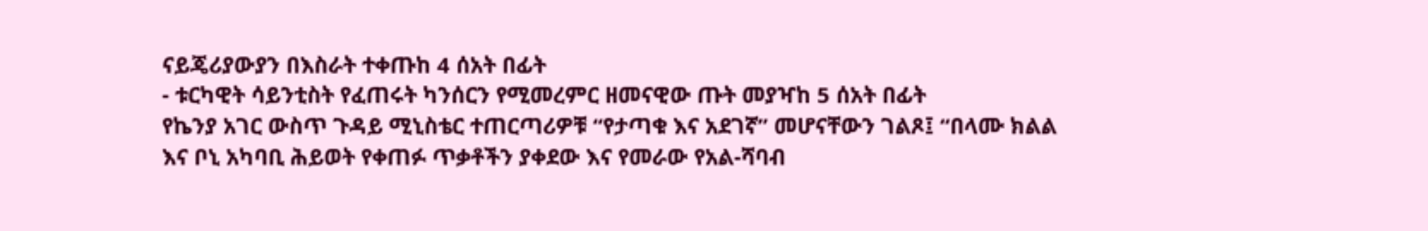ናይጄሪያውያን በእስራት ተቀጡከ 4 ሰአት በፊት
- ቱርካዊት ሳይንቲስት የፈጠሩት ካንሰርን የሚመረምር ዘመናዊው ጡት መያዣከ 5 ሰአት በፊት
የኬንያ አገር ውስጥ ጉዳይ ሚኒስቴር ተጠርጣሪዎቹ “የታጣቁ እና አደገኛ” መሆናቸውን ገልጾ፤ “በላሙ ክልል እና ቦኒ አካባቢ ሕይወት የቀጠፉ ጥቃቶችን ያቀደው እና የመራው የአል-ሻባብ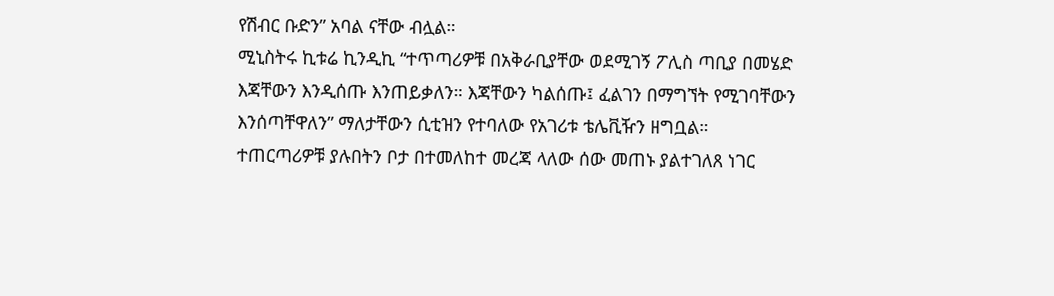የሽብር ቡድን” አባል ናቸው ብሏል።
ሚኒስትሩ ኪቱሬ ኪንዲኪ “ተጥጣሪዎቹ በአቅራቢያቸው ወደሚገኝ ፖሊስ ጣቢያ በመሄድ እጃቸውን እንዲሰጡ እንጠይቃለን። እጃቸውን ካልሰጡ፤ ፈልገን በማግኘት የሚገባቸውን እንሰጣቸዋለን” ማለታቸውን ሲቲዝን የተባለው የአገሪቱ ቴሌቪዥን ዘግቧል።
ተጠርጣሪዎቹ ያሉበትን ቦታ በተመለከተ መረጃ ላለው ሰው መጠኑ ያልተገለጸ ነገር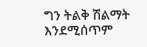ግን ትልቅ ሽልማት እንደሚሰጥም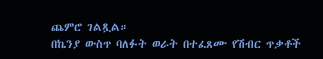ጨምሮ ገልጿል።
በኬንያ ውስጥ ባለፉት ወራት በተፈጸሙ የሽብር ጥቃቶች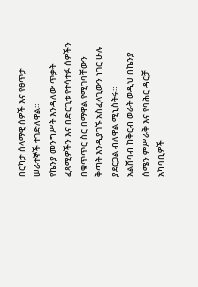በርካታ ሰላማዊ ሰዎች እና የፀጥታ ሠራተኞች ተገድለዋል።
የኬንያ መንግሥት እንዳለው ጥቃት ፈጻሚዎችን እና በድርጊቱ የተሳተፉ ሰዎችን በቁጥጥር ስር በማዋል የሚገባቸውን ቅጣት እንዲያገኙ አስፈላጊውን ነገር ሁሉ ያደርጋል ብለዋል ሚኒስትሩ።
አልሸባብ ከቅርብ ወራት ወዲህ በኬንያ ሰሜን ምሥራቅ እና የባሕር ዳርቻ አካባቢዎች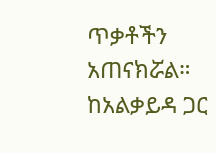ጥቃቶችን አጠናክሯል።
ከአልቃይዳ ጋር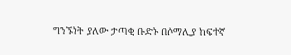ግንኙነት ያለው ታጣቂ ቡድኑ በሶማሊያ ከፍተኛ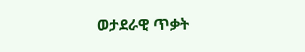ወታደራዊ ጥቃት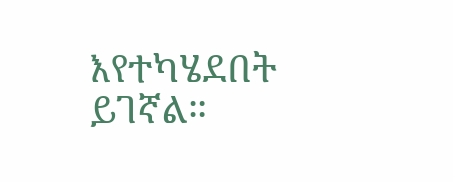እየተካሄደበት ይገኛል።